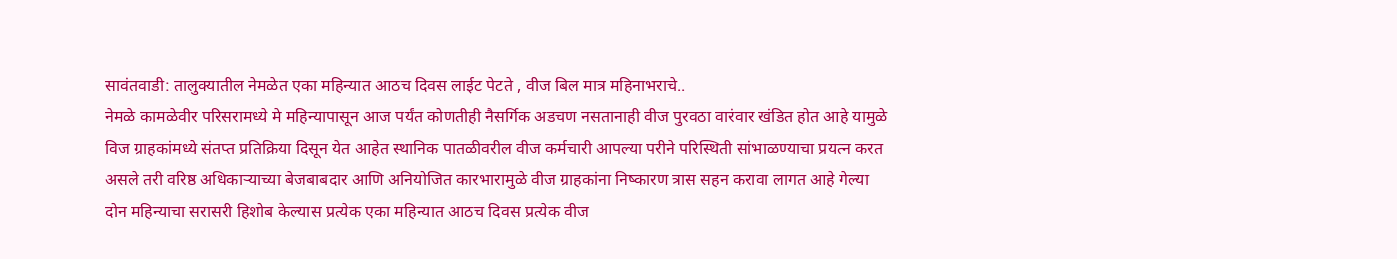सावंतवाडी: तालुक्यातील नेमळेत एका महिन्यात आठच दिवस लाईट पेटते , वीज बिल मात्र महिनाभराचे..
नेमळे कामळेवीर परिसरामध्ये मे महिन्यापासून आज पर्यंत कोणतीही नैसर्गिक अडचण नसतानाही वीज पुरवठा वारंवार खंडित होत आहे यामुळे विज ग्राहकांमध्ये संतप्त प्रतिक्रिया दिसून येत आहेत स्थानिक पातळीवरील वीज कर्मचारी आपल्या परीने परिस्थिती सांभाळण्याचा प्रयत्न करत असले तरी वरिष्ठ अधिकाऱ्याच्या बेजबाबदार आणि अनियोजित कारभारामुळे वीज ग्राहकांना निष्कारण त्रास सहन करावा लागत आहे गेल्या दोन महिन्याचा सरासरी हिशोब केल्यास प्रत्येक एका महिन्यात आठच दिवस प्रत्येक वीज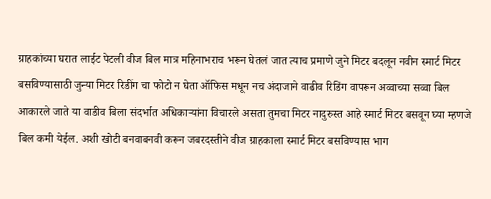ग्राहकांच्या घरात लाईट पेटली वीज बिल मात्र महिनाभराच भरून घेतलं जात त्याच प्रमाणे जुने मिटर बदलून नवीन स्मार्ट मिटर बसविण्यासाठी जुन्या मिटर रिडींग चा फोटो न घेता ऑफिस मधून नच अंदाजाने वाढीव रिडिंग वापरून अव्वाच्या सव्वा बिल आकारले जाते या वाडीव बिला संदर्भात अधिकाऱ्यांना विचारले असता तुमचा मिटर नादुरुस्त आहे स्मार्ट मिटर बसवून घ्या म्हणजे बिल कमी येईल. अशी खोटी बनवाबनवी करून जबरदस्तीने वीज ग्राहकाला स्मार्ट मिटर बसविण्यास भाग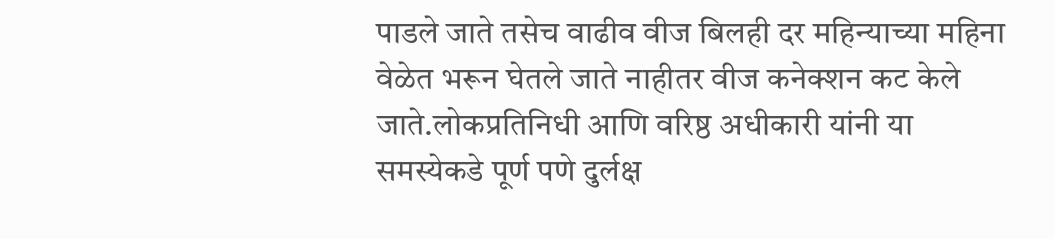पाडले जाते तसेच वाढीव वीज बिलही दर महिन्याच्या महिना वेळेत भरून घेतले जाते नाहीतर वीज कनेक्शन कट केले जाते.लोकप्रतिनिधी आणि वरिष्ठ अधीकारी यांनी या समस्येकडे पूर्ण पणे दुर्लक्ष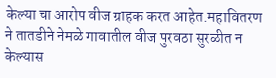केल्या चा आरोप वीज ग्राहक करत आहेत.महावितरण ने तातडीने नेमळे गावातील वीज पुरवठा सुरळीत न केल्यास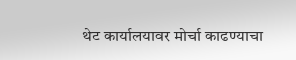थेट कार्यालयावर मोर्चा काढण्याचा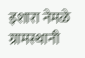इशारा नेमळे ग्रामस्थानी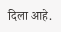दिला आहे.